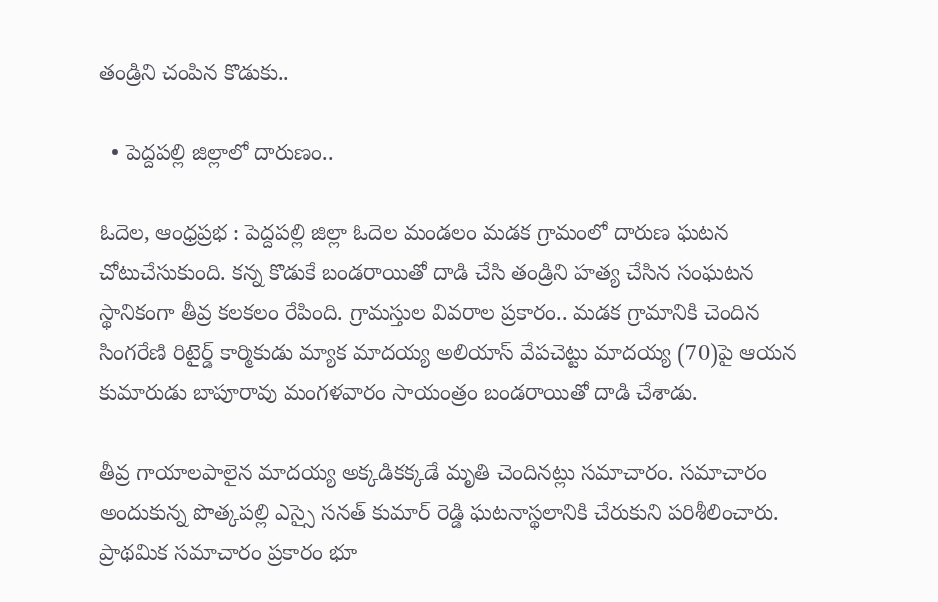తండ్రిని చంపిన కొడుకు..

  • పెద్దపల్లి జిల్లాలో దారుణం..

ఓదెల, ఆంధ్రప్రభ : పెద్దపల్లి జిల్లా ఓదెల మండలం మడక గ్రామంలో దారుణ ఘటన చోటుచేసుకుంది. కన్న కొడుకే బండరాయితో దాడి చేసి తండ్రిని హత్య చేసిన సంఘటన స్థానికంగా తీవ్ర కలకలం రేపింది. గ్రామస్తుల వివరాల ప్రకారం.. మడక గ్రామానికి చెందిన సింగరేణి రిటైర్డ్ కార్మికుడు మ్యాక మాదయ్య అలియాస్ వేపచెట్టు మాదయ్య (70)పై ఆయన కుమారుడు బాపూరావు మంగళవారం సాయంత్రం బండరాయితో దాడి చేశాడు.

తీవ్ర గాయాలపాలైన మాదయ్య అక్కడికక్కడే మృతి చెందినట్లు సమాచారం. సమాచారం అందుకున్న పొత్కపల్లి ఎస్సై సనత్ కుమార్ రెడ్డి ఘటనాస్థలానికి చేరుకుని పరిశీలించారు. ప్రాథమిక సమాచారం ప్రకారం భూ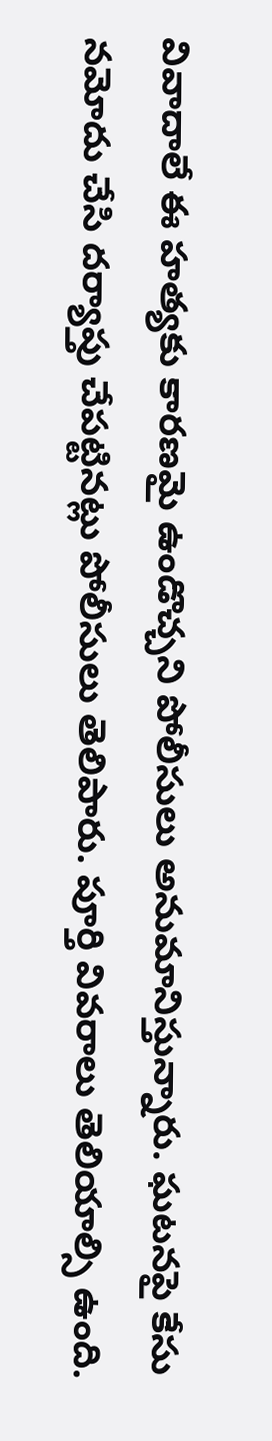వివాదాలే ఈ హత్యకు కారణమై ఉండొచ్చని పోలీసులు అనుమానిస్తున్నారు. ఘటనపై కేసు నమోదు చేసి దర్యాప్తు చేపట్టినట్లు పోలీసులు తెలిపారు. పూర్తి వివరాలు తెలియాల్సి ఉంది.